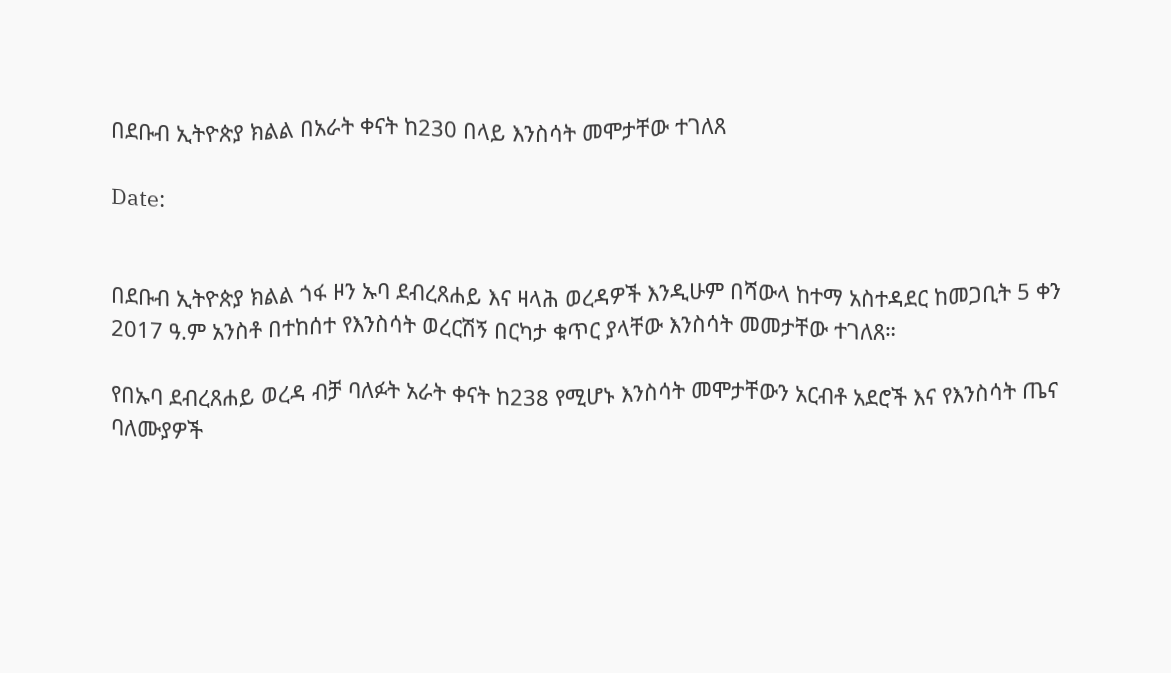በደቡብ ኢትዮጵያ ክልል በአራት ቀናት ከ230 በላይ እንስሳት መሞታቸው ተገለጸ

Date:


በደቡብ ኢትዮጵያ ክልል ጎፋ ዞን ኡባ ደብረጸሐይ እና ዛላሕ ወረዳዎች እንዲሁም በሻውላ ከተማ አስተዳደር ከመጋቢት 5 ቀን 2017 ዓ.ም አንስቶ በተከሰተ የእንስሳት ወረርሽኝ በርካታ ቁጥር ያላቸው እንስሳት መመታቸው ተገለጸ።

የበኡባ ደብረጸሐይ ወረዳ ብቻ ባለፉት አራት ቀናት ከ238 የሚሆኑ እንስሳት መሞታቸውን አርብቶ አደሮች እና የእንስሳት ጤና ባለሙያዎች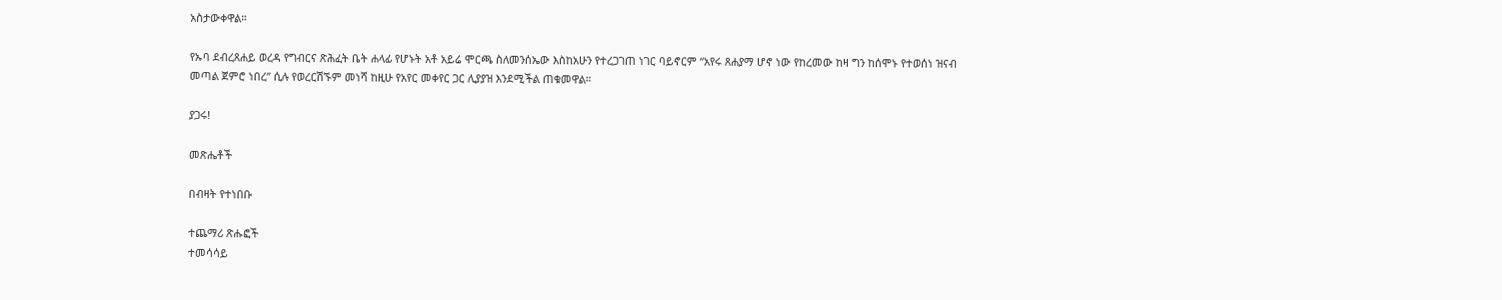አስታውቀዋል።

የኡባ ደብረጸሐይ ወረዳ የግብርና ጽሕፈት ቤት ሐላፊ የሆኑት አቶ አይሬ ሞርጫ ስለመንሰኤው እስከአሁን የተረጋገጠ ነገር ባይኖርም “አየሩ ጸሐያማ ሆኖ ነው የከረመው ከዛ ግን ከሰሞኑ የተወሰነ ዝናብ መጣል ጀምሮ ነበረ” ሲሉ የወረርሽኙም መነሻ ከዚሁ የአየር መቀየር ጋር ሊያያዝ እንደሚችል ጠቁመዋል።

ያጋሩ!

መጽሔቶች

በብዛት የተነበቡ

ተጨማሪ ጽሑፎች
ተመሳሳይ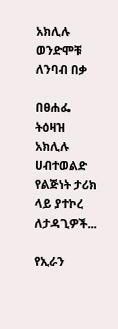አክሊሉ ወንድሞቹ ለንባብ በቃ

በፀሐፌ ትዕዛዝ አክሊሉ ሀብተወልድ የልጅነት ታሪክ ላይ ያተኮረ ለታዳጊዎች...

የኢራን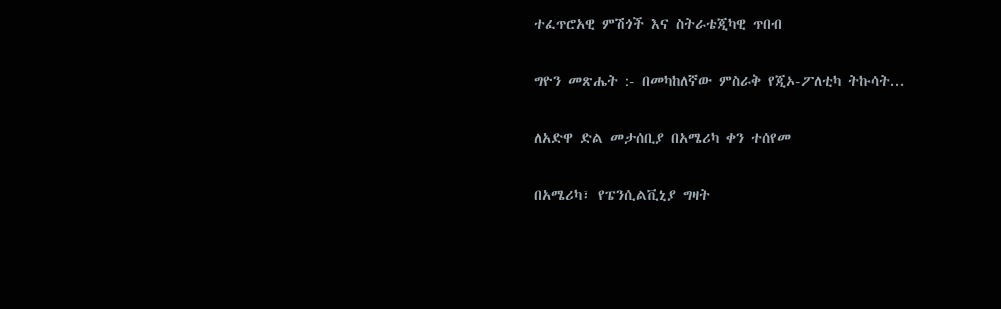ተፈጥሮአዊ ምሽጎች እና ስትራቴጂካዊ ጥበብ

ግዮን መጽሔት :- በመካከለኛው ምስራቅ የጂኦ-ፖለቲካ ትኩሳት...

ለአድዋ ድል መታሰቢያ በአሜሪካ ቀን ተሰየመ

በአሜሪካ፣ የፔንሲልቪኒያ ግዛት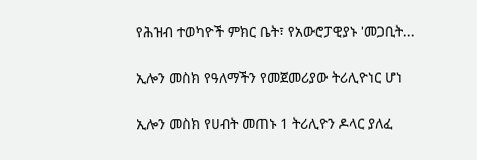የሕዝብ ተወካዮች ምክር ቤት፣ የአውሮፓዊያኑ 'መጋቢት...

ኢሎን መስክ የዓለማችን የመጀመሪያው ትሪሊዮነር ሆነ

ኢሎን መስክ የሀብት መጠኑ 1 ትሪሊዮን ዶላር ያለፈ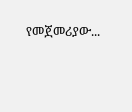የመጀመሪያው...